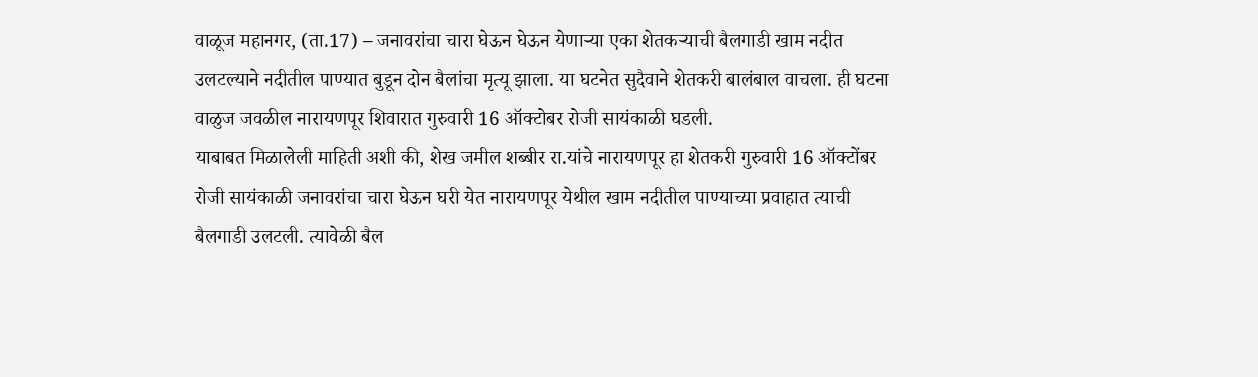वाळूज महानगर, (ता.17) – जनावरांचा चारा घेऊन घेऊन येणाऱ्या एका शेतकऱ्याची बैलगाडी खाम नदीत उलटल्याने नदीतील पाण्यात बुडून दोन बैलांचा मृत्यू झाला. या घटनेत सुदैवाने शेतकरी बालंबाल वाचला. ही घटना वाळुज जवळील नारायणपूर शिवारात गुरुवारी 16 ऑक्टोबर रोजी सायंकाळी घडली.
याबाबत मिळालेली माहिती अशी की, शेख जमील शब्बीर रा.यांचे नारायणपूर हा शेतकरी गुरुवारी 16 ऑक्टोंबर रोजी सायंकाळी जनावरांचा चारा घेऊन घरी येत नारायणपूर येथील खाम नदीतील पाण्याच्या प्रवाहात त्याची बैलगाडी उलटली. त्यावेळी बैल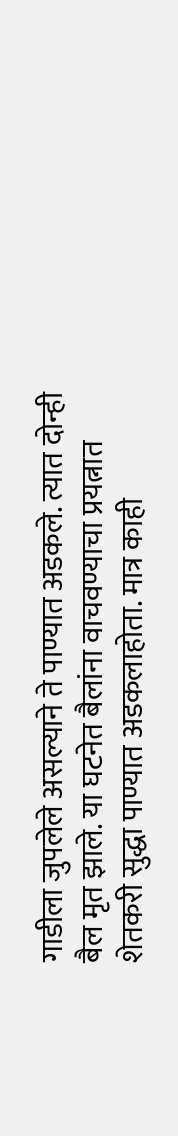गाडीला जुपलेले असल्याने ते पाण्यात अडकले. त्यात दोन्ही बैल मृत झाले. या घटनेत बैलांना वाचवण्याचा प्रयत्नात शेतकरी सुद्धा पाण्यात अडकलाहोता. मात्र काही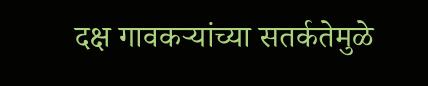दक्ष गावकऱ्यांच्या सतर्कतेमुळे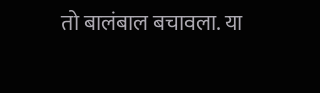तो बालंबाल बचावला. या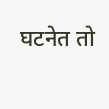घटनेत तो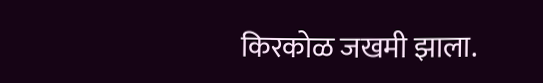किरकोळ जखमी झाला.